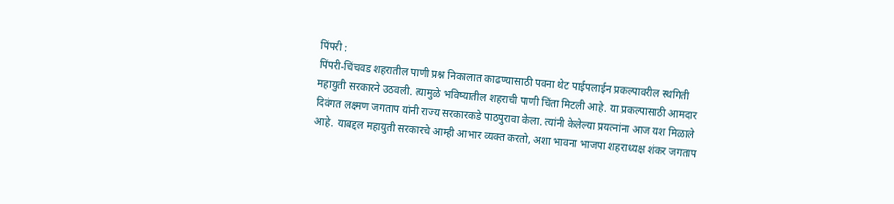पिंपरी :
पिंपरी-चिंचवड शहरातील पाणी प्रश्न निकालात काढण्यासाठी पवना थेट पाईपलाईन प्रकल्पावरील स्थगिती महायुती सरकारने उठवली. त्यामुळे भविष्यातील शहराची पाणी चिंता मिटली आहे. या प्रकल्पासाठी आमदार दिवंगत लक्ष्मण जगताप यांनी राज्य सरकारकडे पाठपुरावा केला. त्यांनी केलेल्या प्रयत्नांना आज यश मिळाले आहे. याबद्दल महायुती सरकारचे आम्ही आभार व्यक्त करतो, अशा भावना भाजपा शहराध्यक्ष शंकर जगताप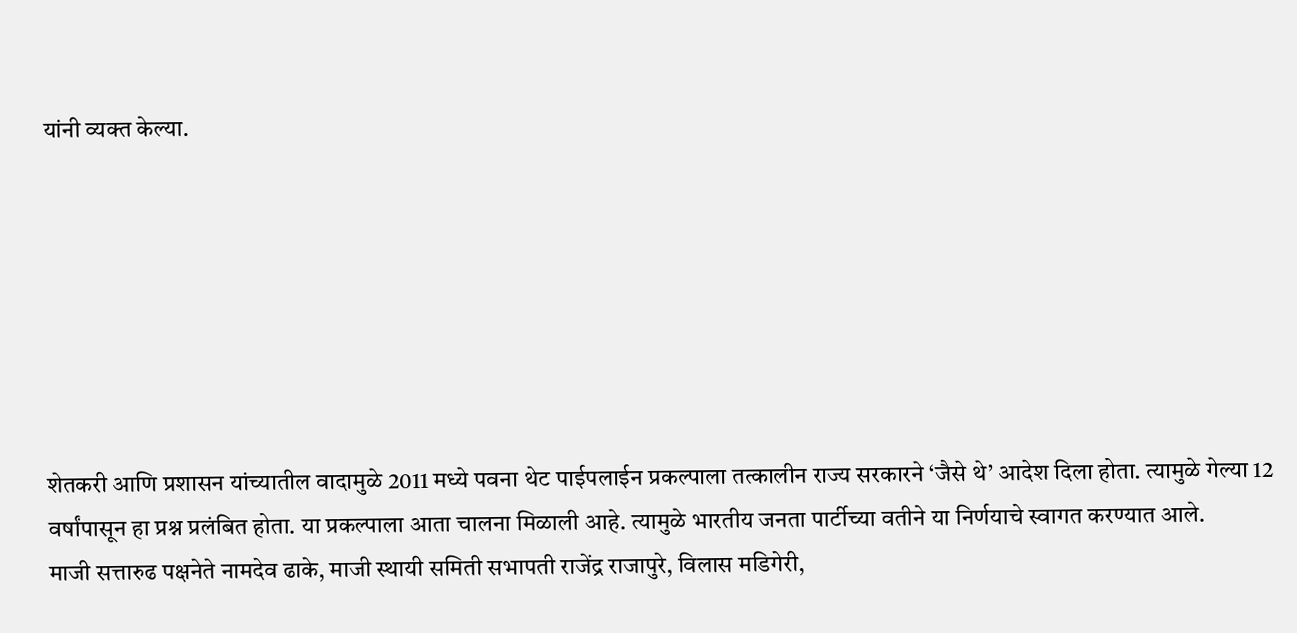यांनी व्यक्त केल्या.







शेतकरी आणि प्रशासन यांच्यातील वादामुळे 2011 मध्ये पवना थेट पाईपलाईन प्रकल्पाला तत्कालीन राज्य सरकारने ‘जैसे थे’ आदेश दिला होता. त्यामुळे गेल्या 12 वर्षांपासून हा प्रश्न प्रलंबित होता. या प्रकल्पाला आता चालना मिळाली आहे. त्यामुळे भारतीय जनता पार्टीच्या वतीने या निर्णयाचे स्वागत करण्यात आले.
माजी सत्तारुढ पक्षनेते नामदेव ढाके, माजी स्थायी समिती सभापती राजेंद्र राजापुरे, विलास मडिगेरी,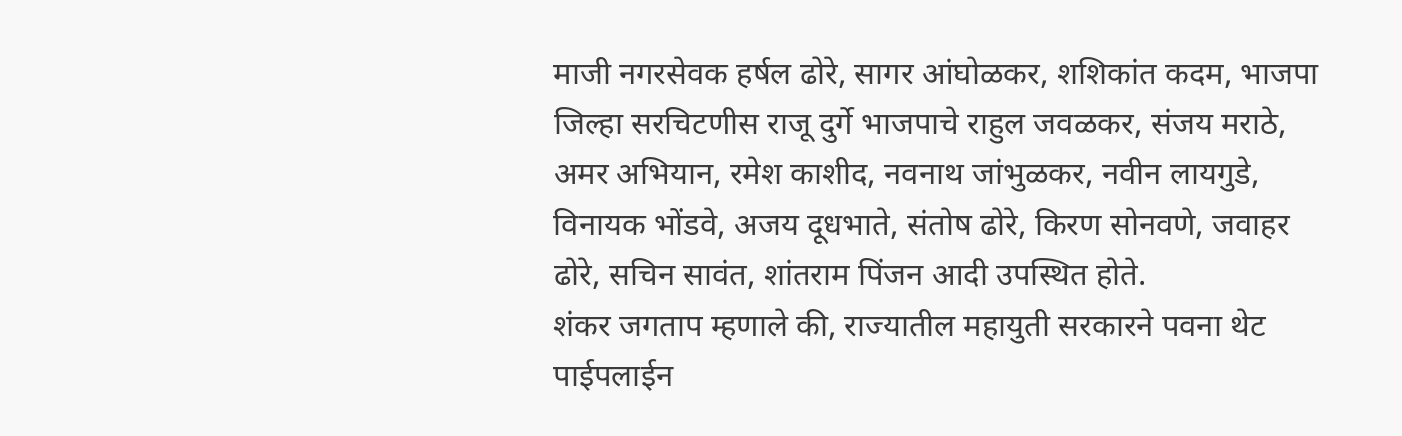माजी नगरसेवक हर्षल ढोरे, सागर आंघोळकर, शशिकांत कदम, भाजपा जिल्हा सरचिटणीस राजू दुर्गे भाजपाचे राहुल जवळकर, संजय मराठे, अमर अभियान, रमेश काशीद, नवनाथ जांभुळकर, नवीन लायगुडे, विनायक भोंडवे, अजय दूधभाते, संतोष ढोरे, किरण सोनवणे, जवाहर ढोरे, सचिन सावंत, शांतराम पिंजन आदी उपस्थित होते.
शंकर जगताप म्हणाले की, राज्यातील महायुती सरकारने पवना थेट पाईपलाईन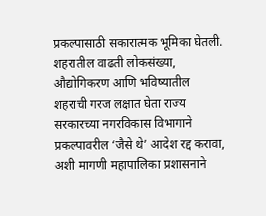प्रकल्पासाठी सकारात्मक भूमिका घेतली. शहरातील वाढती लोकसंख्या, औद्योगिकरण आणि भविष्यातील शहराची गरज लक्षात घेता राज्य सरकारच्या नगरविकास विभागाने प्रकल्पावरील ‘जैसे थे’ आदेश रद्द करावा, अशी मागणी महापालिका प्रशासनाने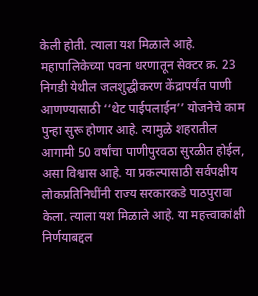केली होती. त्याला यश मिळाले आहे.
महापालिकेच्या पवना धरणातून सेक्टर क्र. 23 निगडी येथील जलशुद्धीकरण केंद्रापर्यंत पाणी आणण्यासाठी ‘‘थेट पाईपलाईन’’ योजनेचे काम पुन्हा सुरू होणार आहे. त्यामुळे शहरातील आगामी 50 वर्षांचा पाणीपुरवठा सुरळीत होईल, असा विश्वास आहे. या प्रकल्पासाठी सर्वपक्षीय लोकप्रतिनिधींनी राज्य सरकारकडे पाठपुरावा केला. त्याला यश मिळाले आहे. या महत्त्वाकांक्षी निर्णयाबद्दल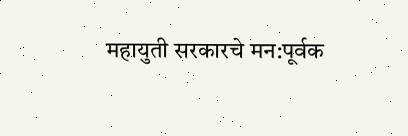महायुती सरकारचे मन:पूर्वक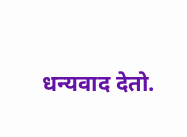धन्यवाद देतो.